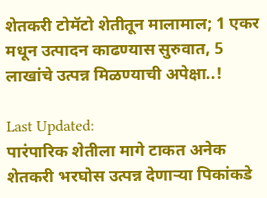शेतकरी टोमॅटो शेतीतून मालामाल; 1 एकर मधून उत्पादन काढण्यास सुरुवात, 5 लाखांचे उत्पन्न मिळण्याची अपेक्षा..!

Last Updated:
पारंपारिक शेतीला मागे टाकत अनेक शेतकरी भरघोस उत्पन्न देणाऱ्या पिकांकडे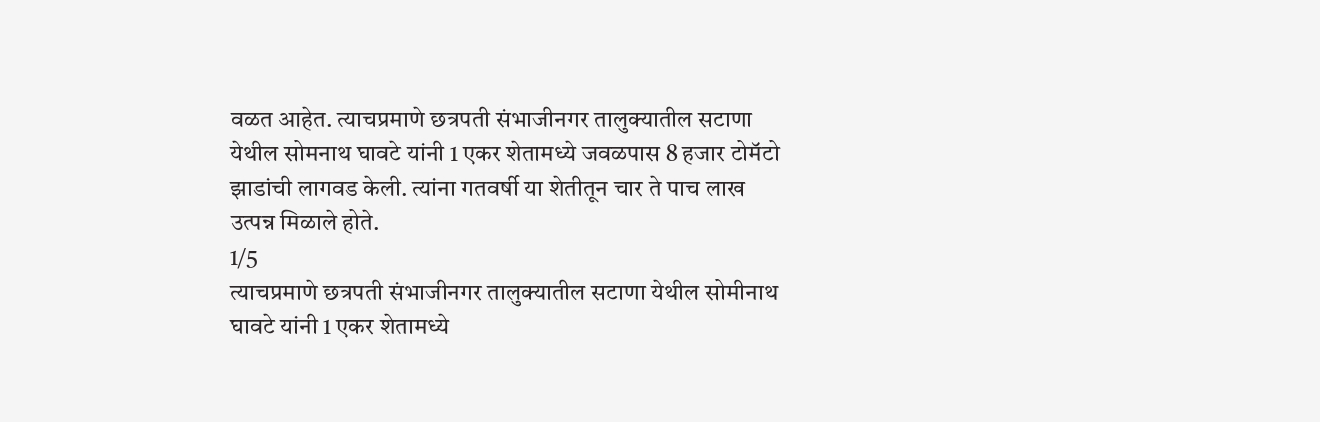वळत आहेत. त्याचप्रमाणे छत्रपती संभाजीनगर तालुक्यातील सटाणा येथील सोमनाथ घावटे यांनी 1 एकर शेतामध्ये जवळपास 8 हजार टोमॅटो झाडांची लागवड केली. त्यांना गतवर्षी या शेतीतून चार ते पाच लाख उत्पन्न मिळाले होते.
1/5
त्याचप्रमाणे छत्रपती संभाजीनगर तालुक्यातील सटाणा येथील सोमीनाथ घावटे यांनी 1 एकर शेतामध्ये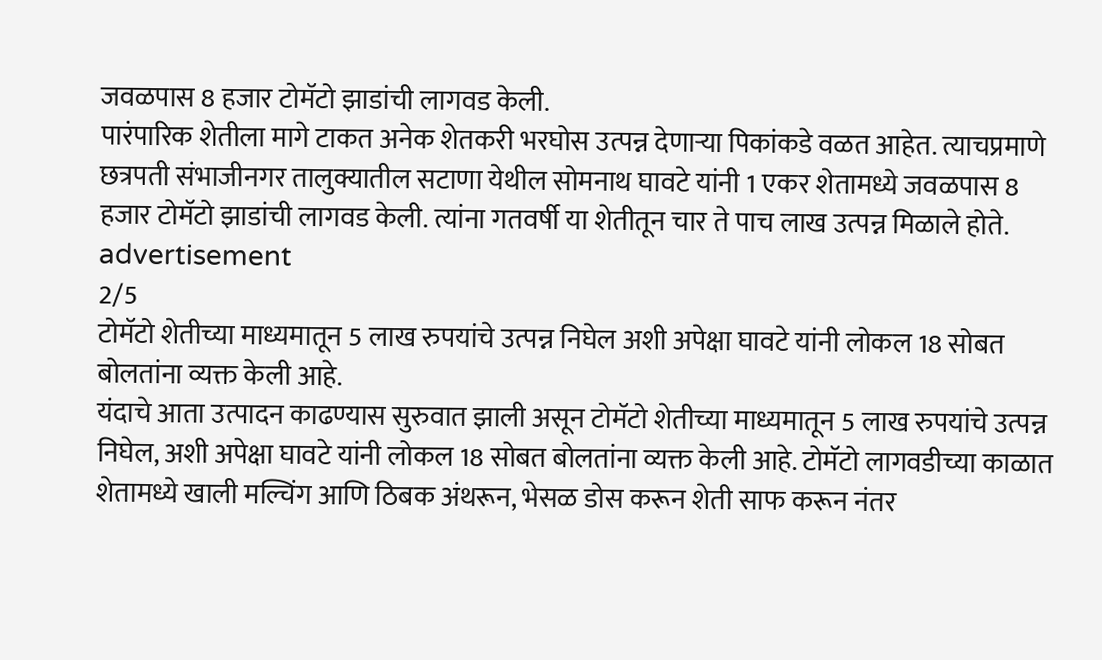जवळपास 8 हजार टोमॅटो झाडांची लागवड केली.
पारंपारिक शेतीला मागे टाकत अनेक शेतकरी भरघोस उत्पन्न देणाऱ्या पिकांकडे वळत आहेत. त्याचप्रमाणे छत्रपती संभाजीनगर तालुक्यातील सटाणा येथील सोमनाथ घावटे यांनी 1 एकर शेतामध्ये जवळपास 8 हजार टोमॅटो झाडांची लागवड केली. त्यांना गतवर्षी या शेतीतून चार ते पाच लाख उत्पन्न मिळाले होते.
advertisement
2/5
टोमॅटो शेतीच्या माध्यमातून 5 लाख रुपयांचे उत्पन्न निघेल अशी अपेक्षा घावटे यांनी लोकल 18 सोबत बोलतांना व्यक्त केली आहे.
यंदाचे आता उत्पादन काढण्यास सुरुवात झाली असून टोमॅटो शेतीच्या माध्यमातून 5 लाख रुपयांचे उत्पन्न निघेल, अशी अपेक्षा घावटे यांनी लोकल 18 सोबत बोलतांना व्यक्त केली आहे. टोमॅटो लागवडीच्या काळात शेतामध्ये खाली मल्चिंग आणि ठिबक अंथरून, भेसळ डोस करून शेती साफ करून नंतर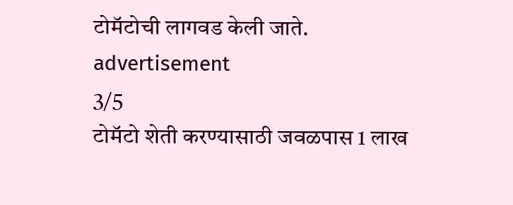टोमॅटोची लागवड केली जाते.
advertisement
3/5
टोमॅटो शेती करण्यासाठी जवळपास 1 लाख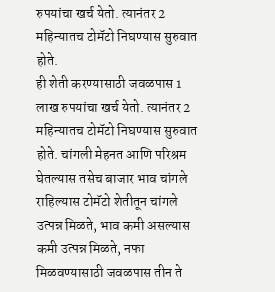रुपयांचा खर्च येतो. त्यानंतर 2 महिन्यातच टोमॅटो निघण्यास सुरुवात होते.
ही शेती करण्यासाठी जवळपास 1 लाख रुपयांचा खर्च येतो. त्यानंतर 2 महिन्यातच टोमॅटो निघण्यास सुरुवात होते. चांगली मेहनत आणि परिश्रम घेतल्यास तसेच बाजार भाव चांगले राहिल्यास टोमॅटो शेतीतून चांगले उत्पन्न मिळते, भाव कमी असल्यास कमी उत्पन्न मिळते, नफा मिळवण्यासाठी जवळपास तीन ते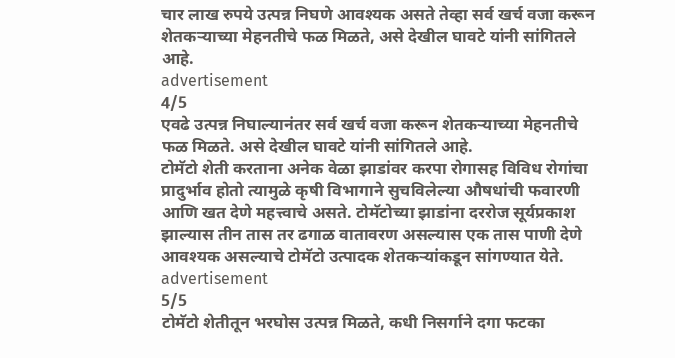चार लाख रुपये उत्पन्न निघणे आवश्यक असते तेव्हा सर्व खर्च वजा करून शेतकऱ्याच्या मेहनतीचे फळ मिळते, असे देखील घावटे यांनी सांगितले आहे.
advertisement
4/5
एवढे उत्पन्न निघाल्यानंतर सर्व खर्च वजा करून शेतकऱ्याच्या मेहनतीचे फळ मिळते. असे देखील घावटे यांनी सांगितले आहे.
टोमॅटो शेती करताना अनेक वेळा झाडांवर करपा रोगासह विविध रोगांचा प्रादुर्भाव होतो त्यामुळे कृषी विभागाने सुचविलेल्या औषधांची फवारणी आणि खत देणे महत्त्वाचे असते. टोमॅटोच्या झाडांना दररोज सूर्यप्रकाश झाल्यास तीन तास तर ढगाळ वातावरण असल्यास एक तास पाणी देणे आवश्यक असल्याचे टोमॅटो उत्पादक शेतकऱ्यांकडून सांगण्यात येते.
advertisement
5/5
टोमॅटो शेतीतून भरघोस उत्पन्न मिळते, कधी निसर्गाने दगा फटका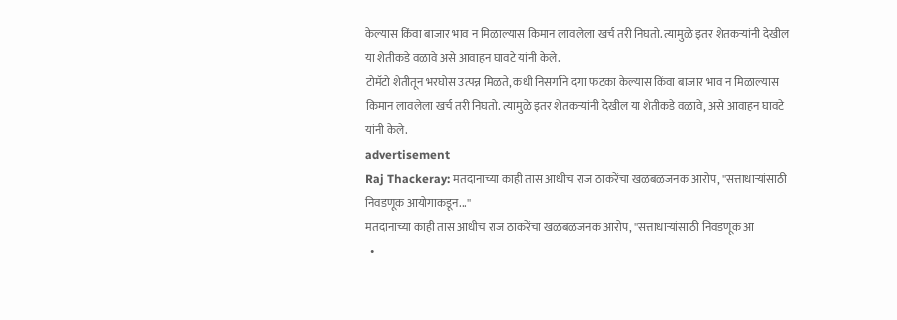केल्यास किंवा बाजार भाव न मिळाल्यास किमान लावलेला खर्च तरी निघतो. त्यामुळे इतर शेतकऱ्यांनी देखील या शेतीकडे वळावे असे आवाहन घावटे यांनी केले.
टोमॅटो शेतीतून भरघोस उत्पन्न मिळते, कधी निसर्गाने दगा फटका केल्यास किंवा बाजार भाव न मिळाल्यास किमान लावलेला खर्च तरी निघतो. त्यामुळे इतर शेतकऱ्यांनी देखील या शेतीकडे वळावे, असे आवाहन घावटे यांनी केले.
advertisement
Raj Thackeray: मतदानाच्या काही तास आधीच राज ठाकरेंचा खळबळजनक आरोप, ''सत्ताधाऱ्यांसाठी निवडणूक आयोगाकडून...''
मतदानाच्या काही तास आधीच राज ठाकरेंचा खळबळजनक आरोप, ''सत्ताधाऱ्यांसाठी निवडणूक आ
  •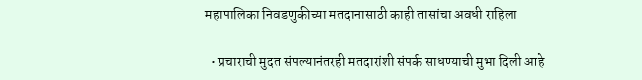महापालिका निवडणुकीच्या मतदानासाठी काही तासांचा अवधी राहिला

  • प्रचाराची मुदत संपल्यानंतरही मतदारांशी संपर्क साधण्याची मुभा दिली आहे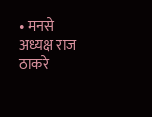• मनसे अध्यक्ष राज ठाकरे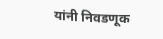यांनी निवडणूक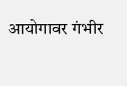आयोगावर गंभीर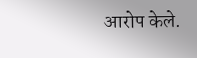आरोप केले.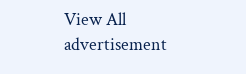View All
advertisement